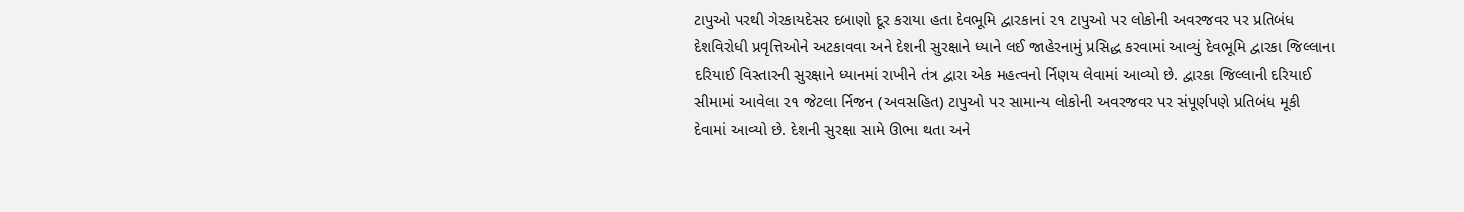ટાપુઓ પરથી ગેરકાયદેસર દબાણો દૂર કરાયા હતા દેવભૂમિ દ્વારકાનાં ૨૧ ટાપુઓ પર લોકોની અવરજવર પર પ્રતિબંધ દેશવિરોધી પ્રવૃત્તિઓને અટકાવવા અને દેશની સુરક્ષાને ધ્યાને લઈ જાહેરનામું પ્રસિદ્ધ કરવામાં આવ્યું દેવભૂમિ દ્વારકા જિલ્લાના દરિયાઈ વિસ્તારની સુરક્ષાને ધ્યાનમાં રાખીને તંત્ર દ્વારા એક મહત્વનો ર્નિણય લેવામાં આવ્યો છે. દ્વારકા જિલ્લાની દરિયાઈ સીમામાં આવેલા ૨૧ જેટલા ર્નિજન (અવસહિત) ટાપુઓ પર સામાન્ય લોકોની અવરજવર પર સંપૂર્ણપણે પ્રતિબંધ મૂકી દેવામાં આવ્યો છે. દેશની સુરક્ષા સામે ઊભા થતા અને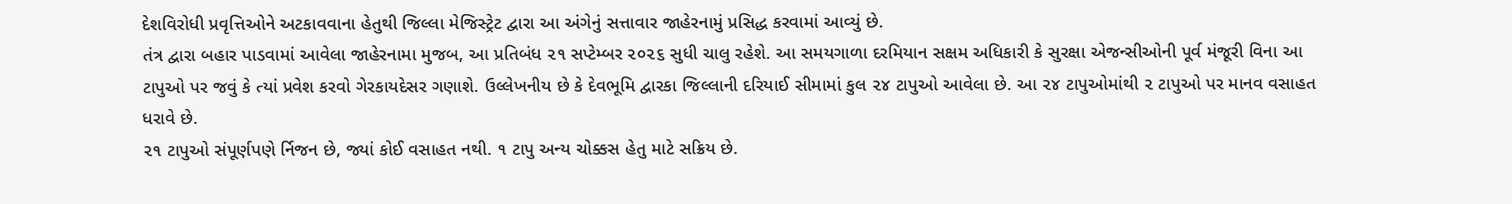દેશવિરોધી પ્રવૃત્તિઓને અટકાવવાના હેતુથી જિલ્લા મેજિસ્ટ્રેટ દ્વારા આ અંગેનું સત્તાવાર જાહેરનામું પ્રસિદ્ધ કરવામાં આવ્યું છે.
તંત્ર દ્વારા બહાર પાડવામાં આવેલા જાહેરનામા મુજબ, આ પ્રતિબંધ ૨૧ સપ્ટેમ્બર ૨૦૨૬ સુધી ચાલુ રહેશે. આ સમયગાળા દરમિયાન સક્ષમ અધિકારી કે સુરક્ષા એજન્સીઓની પૂર્વ મંજૂરી વિના આ ટાપુઓ પર જવું કે ત્યાં પ્રવેશ કરવો ગેરકાયદેસર ગણાશે. ઉલ્લેખનીય છે કે દેવભૂમિ દ્વારકા જિલ્લાની દરિયાઈ સીમામાં કુલ ૨૪ ટાપુઓ આવેલા છે. આ ૨૪ ટાપુઓમાંથી ૨ ટાપુઓ પર માનવ વસાહત ધરાવે છે.
૨૧ ટાપુઓ સંપૂર્ણપણે ર્નિજન છે, જ્યાં કોઈ વસાહત નથી. ૧ ટાપુ અન્ય ચોક્કસ હેતુ માટે સક્રિય છે.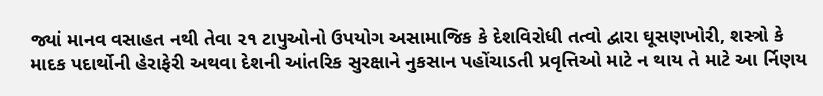જ્યાં માનવ વસાહત નથી તેવા ૨૧ ટાપુઓનો ઉપયોગ અસામાજિક કે દેશવિરોધી તત્વો દ્વારા ઘૂસણખોરી, શસ્ત્રો કે માદક પદાર્થોની હેરાફેરી અથવા દેશની આંતરિક સુરક્ષાને નુકસાન પહોંચાડતી પ્રવૃત્તિઓ માટે ન થાય તે માટે આ ર્નિણય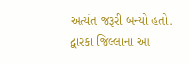અત્યંત જરૂરી બન્યો હતો.
દ્વારકા જિલ્લાના આ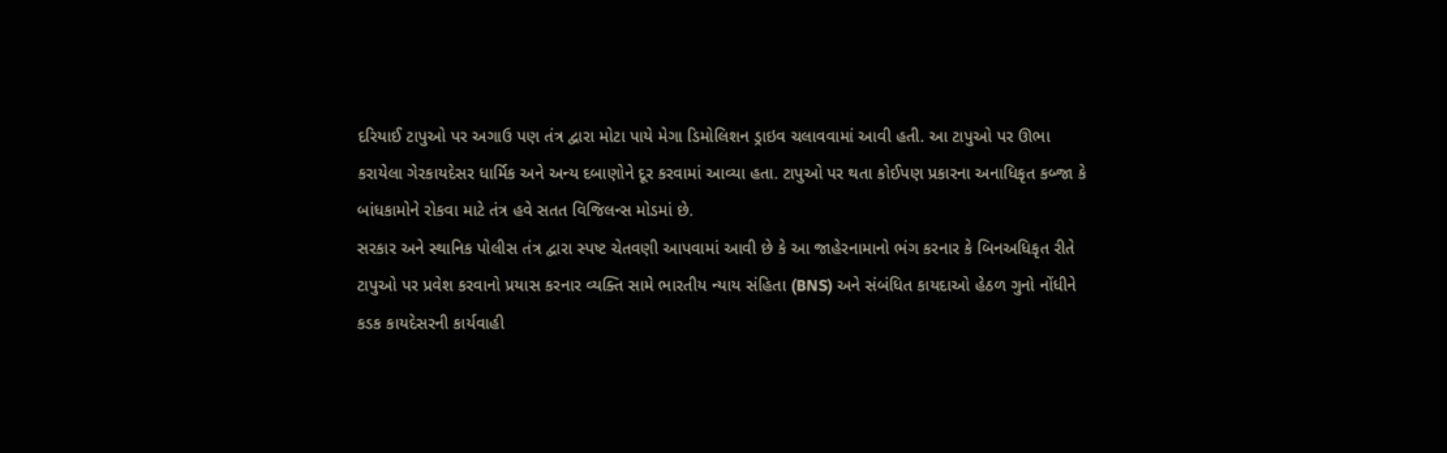દરિયાઈ ટાપુઓ પર અગાઉ પણ તંત્ર દ્વારા મોટા પાયે મેગા ડિમોલિશન ડ્રાઇવ ચલાવવામાં આવી હતી. આ ટાપુઓ પર ઊભા કરાયેલા ગેરકાયદેસર ધાર્મિક અને અન્ય દબાણોને દૂર કરવામાં આવ્યા હતા. ટાપુઓ પર થતા કોઈપણ પ્રકારના અનાધિકૃત કબ્જા કે બાંધકામોને રોકવા માટે તંત્ર હવે સતત વિજિલન્સ મોડમાં છે.
સરકાર અને સ્થાનિક પોલીસ તંત્ર દ્વારા સ્પષ્ટ ચેતવણી આપવામાં આવી છે કે આ જાહેરનામાનો ભંગ કરનાર કે બિનઅધિકૃત રીતે ટાપુઓ પર પ્રવેશ કરવાનો પ્રયાસ કરનાર વ્યક્તિ સામે ભારતીય ન્યાય સંહિતા (BNS) અને સંબંધિત કાયદાઓ હેઠળ ગુનો નોંધીને કડક કાયદેસરની કાર્યવાહી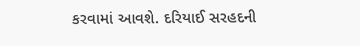કરવામાં આવશે. દરિયાઈ સરહદની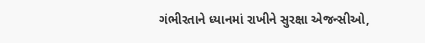ગંભીરતાને ધ્યાનમાં રાખીને સુરક્ષા એજન્સીઓ,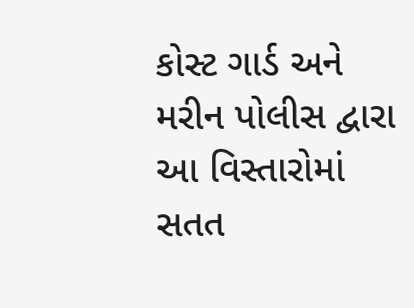કોસ્ટ ગાર્ડ અને મરીન પોલીસ દ્વારા આ વિસ્તારોમાં સતત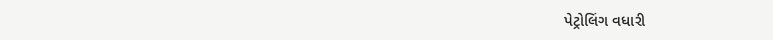પેટ્રોલિંગ વધારી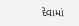દેવામાં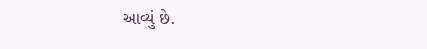આવ્યું છે.